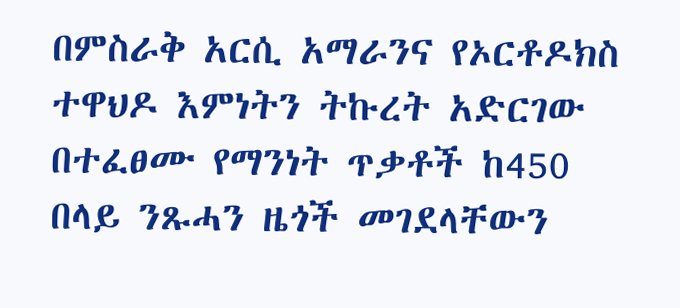በምስራቅ አርሲ አማራንና የኦርቶዶክስ ተዋህዶ እምነትን ትኩረት አድርገው በተፈፀሙ የማንነት ጥቃቶች ከ450 በላይ ንጹሓን ዜጎች መገደላቸውን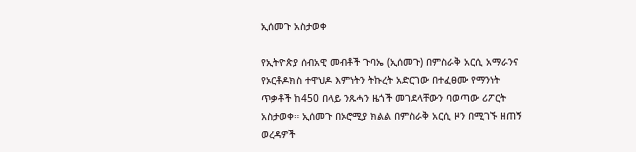ኢሰመጉ አስታወቀ

የኢትዮጵያ ሰብአዊ መብቶች ጉባኤ (ኢሰመጉ) በምስራቅ አርሲ አማራንና የኦርቶዶክስ ተዋህዶ እምነትን ትኩረት አድርገው በተፈፀሙ የማንነት ጥቃቶች ከ450 በላይ ንጹሓን ዜጎች መገደላቸውን ባወጣው ሪፖርት አስታወቀ። ኢሰመጉ በኦሮሚያ ክልል በምስራቅ አርሲ ዞን በሚገኙ ዘጠኝ ወረዳዎች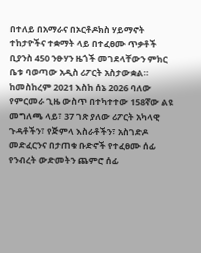በተለይ በአማራና በኦርቶዶክስ ሃይማኖት ተከታዮችና ተቋማት ላይ በተፈፀሙ ጥቃቶች ቢያንስ 450 ንፁሃን ዜጎች መገደላቸውን ምክር ቤቱ ባወጣው አዲስ ሪፖርት አስታውቋል። ከመስከረም 2021 እስከ ሰኔ 2026 ባለው የምርመራ ጊዜ ውስጥ በተካተተው 158ኛው ልዩ መግለጫ ላይ፣ 37 ገጽ ያለው ሪፖርት አካላዊ ጉዳቶችን፣ የጅምላ እስራቶችን፣ አስገድዶ መድፈርንና በታጠቁ ቡድኖች የተፈፀሙ ሰፊ የንብረት ውድመትን ጨምሮ ሰፊ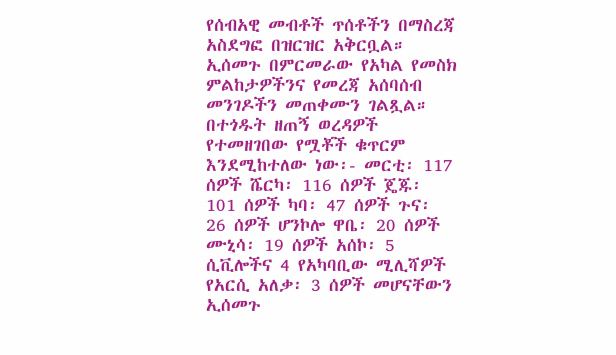የሰብአዊ መብቶች ጥሰቶችን በማስረጃ አስደግፎ በዝርዝር አቅርቧል። ኢሰመጉ በምርመራው የአካል የመስክ ምልከታዎችንና የመረጃ አሰባሰብ መንገዶችን መጠቀሙን ገልጿል። በተጎዱት ዘጠኝ ወረዳዎች የተመዘገበው የሟቾች ቁጥርም እንደሚከተለው ነው፡- መርቲ፡ 117 ሰዎች ሼርካ፡ 116 ሰዎች ጄጁ፡ 101 ሰዎች ካባ፡ 47 ሰዎች ጉና፡ 26 ሰዎች ሆንኮሎ ዋቤ፡ 20 ሰዎች ሙኒሳ፡ 19 ሰዎች አሰኮ፡ 5 ሲቪሎችና 4 የአካባቢው ሚሊሻዎች የአርሲ አለቃ፡ 3 ሰዎች መሆናቸውን ኢሰመጉ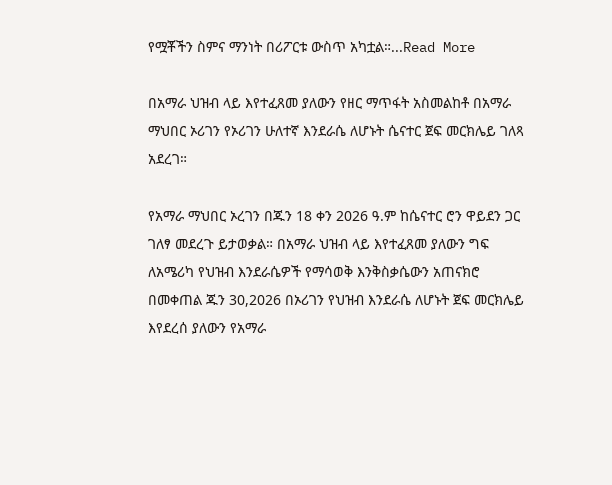የሟቾችን ስምና ማንነት በሪፖርቱ ውስጥ አካቷል።...Read More

በአማራ ህዝብ ላይ እየተፈጸመ ያለውን የዘር ማጥፋት አስመልከቶ በአማራ ማህበር ኦሪገን የኦሪገን ሁለተኛ እንደራሴ ለሆኑት ሴናተር ጀፍ መርክሌይ ገለጻ አደረገ።

የአማራ ማህበር ኦረገን በጁን 18 ቀን 2026 ዓ.ም ከሴናተር ሮን ዋይደን ጋር ገለፃ መደረጉ ይታወቃል። በአማራ ህዝብ ላይ እየተፈጸመ ያለውን ግፍ ለአሜሪካ የህዝብ እንደራሴዎች የማሳወቅ እንቅስቃሴውን አጠናክሮ በመቀጠል ጁን 30,2026 በኦሪገን የህዝብ እንደራሴ ለሆኑት ጀፍ መርክሌይ እየደረሰ ያለውን የአማራ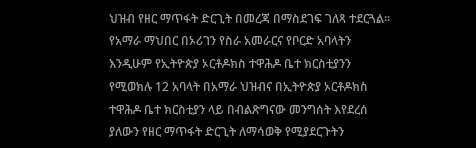ህዝብ የዘር ማጥፋት ድርጊት በመረጃ በማስደገፍ ገለጻ ተደርጓል። የአማራ ማህበር በኦሪገን የስራ አመራርና የቦርድ አባላትን እንዲሁም የኢትዮጵያ ኦርቶዶክስ ተዋሕዶ ቤተ ክርስቲያንን የሚወክሉ 12 አባላት በአማራ ህዝብና በኢትዮጵያ ኦርቶዶክስ ተዋሕዶ ቤተ ክርስቲያን ላይ በብልጽግናው መንግሰት እየደረሰ ያለውን የዘር ማጥፋት ድርጊት ለማሳወቅ የሚያደርጉትን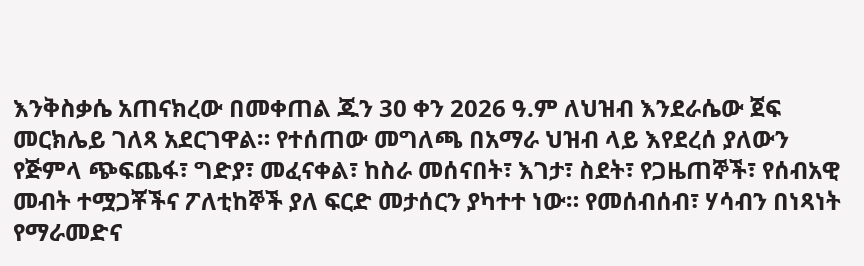እንቅስቃሴ አጠናክረው በመቀጠል ጁን 30 ቀን 2026 ዓ.ም ለህዝብ እንደራሴው ጀፍ መርክሌይ ገለጻ አደርገዋል። የተሰጠው መግለጫ በአማራ ህዝብ ላይ እየደረሰ ያለውን የጅምላ ጭፍጨፋ፣ ግድያ፣ መፈናቀል፣ ከስራ መሰናበት፣ እገታ፣ ስደት፣ የጋዜጠኞች፣ የሰብአዊ መብት ተሟጋቾችና ፖለቲከኞች ያለ ፍርድ መታሰርን ያካተተ ነው። የመሰብሰብ፣ ሃሳብን በነጻነት የማራመድና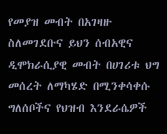የመያዝ መብት በአገዛዙ ስለመገደቡና ይህን ሰብአዊና ዲሞክራሲያዊ መብት በሀገሪቱ ህግ መሰረት ለማካሄድ በሚንቀሳቀሱ ግለሰቦችና የህዝብ እንደራሴዎች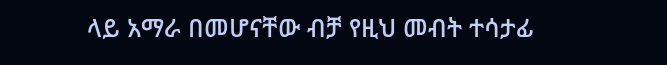ላይ አማራ በመሆናቸው ብቻ የዚህ መብት ተሳታፊ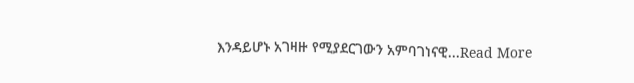እንዳይሆኑ አገዛዙ የሚያደርገውን አምባገነናዊ...Read More